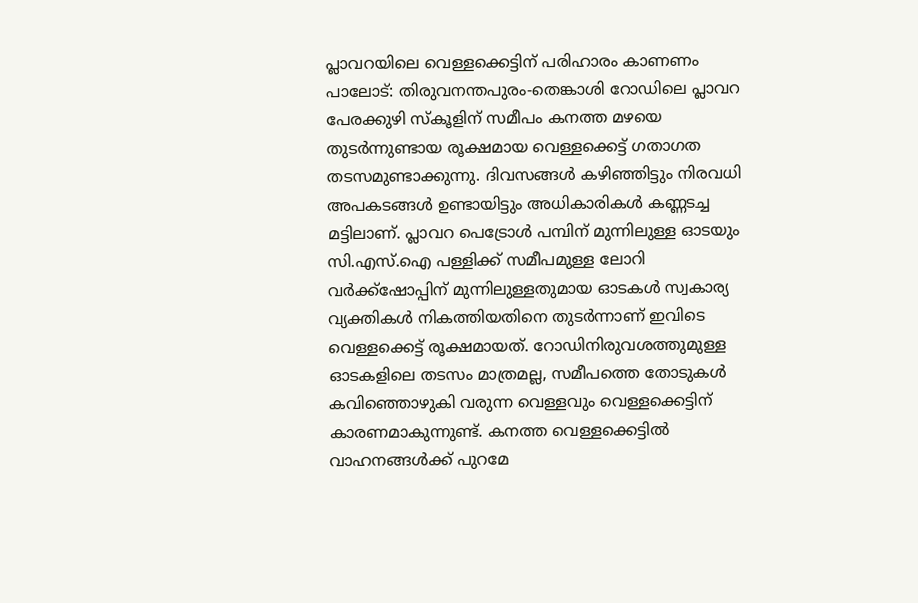പ്ലാവറയിലെ വെള്ളക്കെട്ടിന് പരിഹാരം കാണണം
പാലോട്: തിരുവനന്തപുരം-തെങ്കാശി റോഡിലെ പ്ലാവറ പേരക്കുഴി സ്കൂളിന് സമീപം കനത്ത മഴയെ തുടർന്നുണ്ടായ രൂക്ഷമായ വെള്ളക്കെട്ട് ഗതാഗത തടസമുണ്ടാക്കുന്നു. ദിവസങ്ങൾ കഴിഞ്ഞിട്ടും നിരവധി അപകടങ്ങൾ ഉണ്ടായിട്ടും അധികാരികൾ കണ്ണടച്ച മട്ടിലാണ്. പ്ലാവറ പെട്രോൾ പമ്പിന് മുന്നിലുള്ള ഓടയും സി.എസ്.ഐ പള്ളിക്ക് സമീപമുള്ള ലോറി വർക്ക്ഷോപ്പിന് മുന്നിലുള്ളതുമായ ഓടകൾ സ്വകാര്യ വ്യക്തികൾ നികത്തിയതിനെ തുടർന്നാണ് ഇവിടെ വെള്ളക്കെട്ട് രൂക്ഷമായത്. റോഡിനിരുവശത്തുമുള്ള ഓടകളിലെ തടസം മാത്രമല്ല, സമീപത്തെ തോടുകൾ കവിഞ്ഞൊഴുകി വരുന്ന വെള്ളവും വെള്ളക്കെട്ടിന് കാരണമാകുന്നുണ്ട്. കനത്ത വെള്ളക്കെട്ടിൽ വാഹനങ്ങൾക്ക് പുറമേ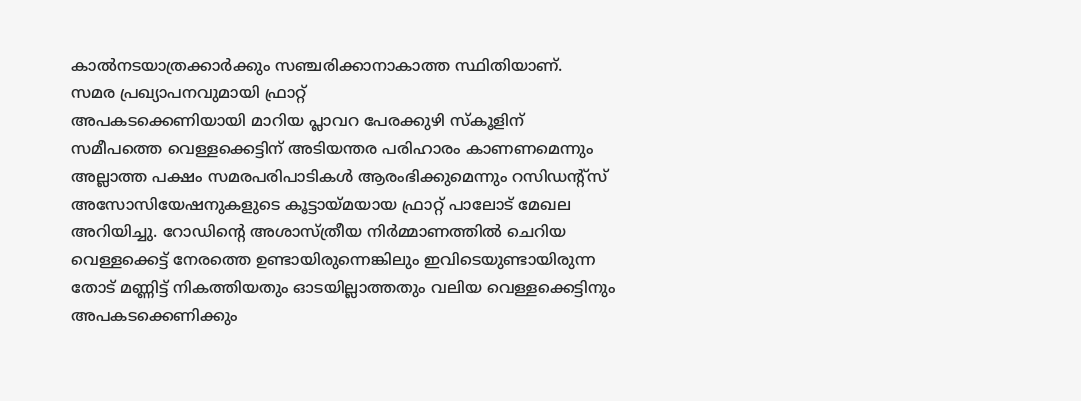കാൽനടയാത്രക്കാർക്കും സഞ്ചരിക്കാനാകാത്ത സ്ഥിതിയാണ്.
സമര പ്രഖ്യാപനവുമായി ഫ്രാറ്റ്
അപകടക്കെണിയായി മാറിയ പ്ലാവറ പേരക്കുഴി സ്കൂളിന് സമീപത്തെ വെള്ളക്കെട്ടിന് അടിയന്തര പരിഹാരം കാണണമെന്നും അല്ലാത്ത പക്ഷം സമരപരിപാടികൾ ആരംഭിക്കുമെന്നും റസിഡന്റ്സ് അസോസിയേഷനുകളുടെ കൂട്ടായ്മയായ ഫ്രാറ്റ് പാലോട് മേഖല അറിയിച്ചു. റോഡിന്റെ അശാസ്ത്രീയ നിർമ്മാണത്തിൽ ചെറിയ വെള്ളക്കെട്ട് നേരത്തെ ഉണ്ടായിരുന്നെങ്കിലും ഇവിടെയുണ്ടായിരുന്ന തോട് മണ്ണിട്ട് നികത്തിയതും ഓടയില്ലാത്തതും വലിയ വെള്ളക്കെട്ടിനും അപകടക്കെണിക്കും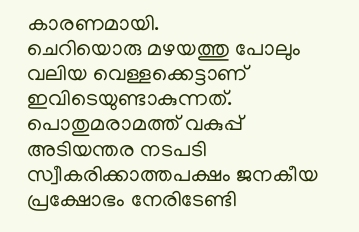കാരണമായി.
ചെറിയൊരു മഴയത്തു പോലും വലിയ വെള്ളക്കെട്ടാണ് ഇവിടെയുണ്ടാകുന്നത്. പൊതുമരാമത്ത് വകുപ്പ് അടിയന്തര നടപടി സ്വീകരിക്കാത്തപക്ഷം ജനകീയ പ്രക്ഷോഭം നേരിടേണ്ടി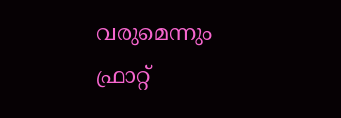വരുമെന്നും ഫ്രാറ്റ്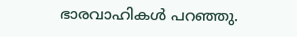ഭാരവാഹികൾ പറഞ്ഞു.